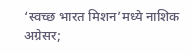‘स्वच्छ भारत मिशन’मध्ये नाशिक अग्रेसर;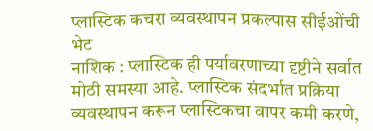प्लास्टिक कचरा व्यवस्थापन प्रकल्पास सीईओंची भेट
नाशिक : प्लास्टिक ही पर्यावरणाच्या दृष्टीने सर्वात मोठी समस्या आहे. प्लास्टिक संदर्भात प्रक्रिया व्यवस्थापन करून प्लास्टिकचा वापर कमी करणे,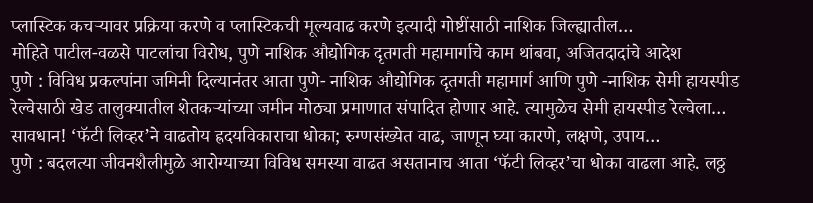प्लास्टिक कचऱ्यावर प्रक्रिया करणे व प्लास्टिकची मूल्यवाढ करणे इत्यादी गोष्टींसाठी नाशिक जिल्ह्यातील…
मोहिते पाटील-वळसे पाटलांचा विरोध, पुणे नाशिक औद्योगिक दृतगती महामार्गाचे काम थांबवा, अजितदादांचे आदेश
पुणे : विविध प्रकल्पांना जमिनी दिल्यानंतर आता पुणे- नाशिक औद्योगिक दृतगती महामार्ग आणि पुणे -नाशिक सेमी हायस्पीड रेल्वेसाठी खेड तालुक्यातील शेतकऱ्यांच्या जमीन मोठ्या प्रमाणात संपादित होणार आहे. त्यामुळेच सेमी हायस्पीड रेल्वेला…
सावधान! ‘फॅटी लिव्हर’ने वाढतोय ह्रदयविकाराचा धोका; रुग्णसंख्येत वाढ, जाणून घ्या कारणे, लक्षणे, उपाय…
पुणे : बदलत्या जीवनशैलीमुळे आरोग्याच्या विविध समस्या वाढत असतानाच आता ‘फॅटी लिव्हर’चा धोका वाढला आहे. लठ्ठ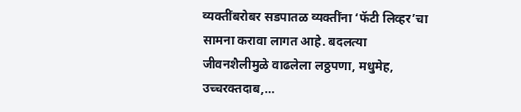व्यक्तींबरोबर सडपातळ व्यक्तींना ‘फॅटी लिव्हर’चा सामना करावा लागत आहे. बदलत्या जीवनशैलीमुळे वाढलेला लठ्ठपणा, मधुमेह, उच्चरक्तदाब,…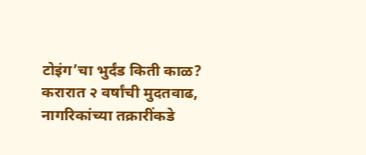टोइंग’चा भुर्दंड किती काळ? करारात २ वर्षांची मुदतवाढ, नागरिकांच्या तक्रारींकडे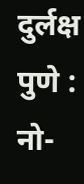दुर्लक्ष
पुणे : नो-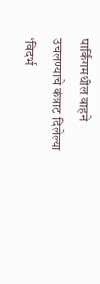पार्किंगमधील वाहने उचलण्याचे कंत्राट दिलेल्या ‘विदर्भ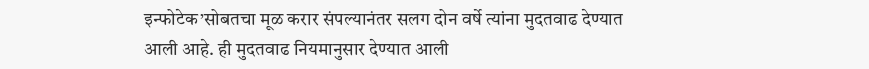इन्फोटेक’सोबतचा मूळ करार संपल्यानंतर सलग दोन वर्षे त्यांना मुदतवाढ देण्यात आली आहे. ही मुदतवाढ नियमानुसार देण्यात आली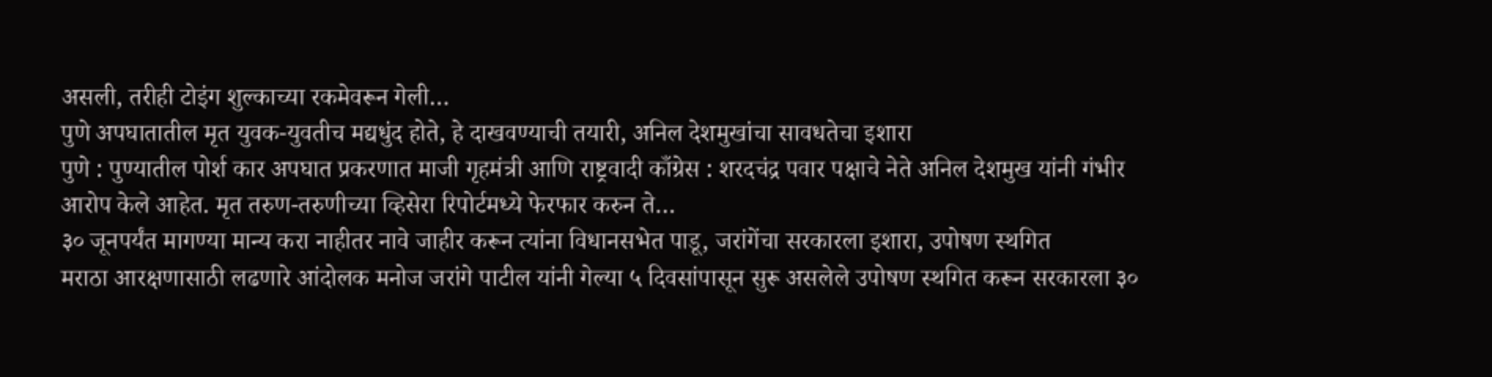असली, तरीही टोइंग शुल्काच्या रकमेवरून गेली…
पुणे अपघातातील मृत युवक-युवतीच मद्यधुंद होते, हे दाखवण्याची तयारी, अनिल देशमुखांचा सावधतेचा इशारा
पुणे : पुण्यातील पोर्श कार अपघात प्रकरणात माजी गृहमंत्री आणि राष्ट्रवादी काँग्रेस : शरदचंद्र पवार पक्षाचे नेते अनिल देशमुख यांनी गंभीर आरोप केले आहेत. मृत तरुण-तरुणीच्या व्हिसेरा रिपोर्टमध्ये फेरफार करुन ते…
३० जूनपर्यंत मागण्या मान्य करा नाहीतर नावे जाहीर करून त्यांना विधानसभेत पाडू, जरांगेंचा सरकारला इशारा, उपोषण स्थगित
मराठा आरक्षणासाठी लढणारे आंदोलक मनोज जरांगे पाटील यांनी गेल्या ५ दिवसांपासून सुरू असलेले उपोषण स्थगित करून सरकारला ३०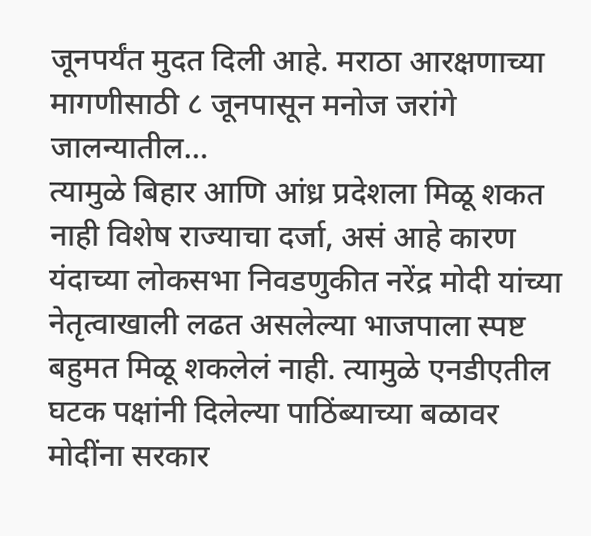जूनपर्यंत मुदत दिली आहे. मराठा आरक्षणाच्या मागणीसाठी ८ जूनपासून मनोज जरांगे जालन्यातील…
त्यामुळे बिहार आणि आंध्र प्रदेशला मिळू शकत नाही विशेष राज्याचा दर्जा, असं आहे कारण
यंदाच्या लोकसभा निवडणुकीत नरेंद्र मोदी यांच्या नेतृत्वाखाली लढत असलेल्या भाजपाला स्पष्ट बहुमत मिळू शकलेलं नाही. त्यामुळे एनडीएतील घटक पक्षांनी दिलेल्या पाठिंब्याच्या बळावर मोदींना सरकार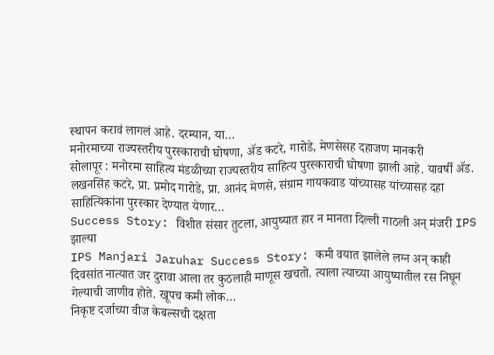स्थापन करावं लागलं आहे. दरम्यान, या…
मनोरमाच्या राज्यस्तरीय पुरस्काराची घोषणा, ॲड कटरे, गारोडे, मेणसेसह दहाजण मानकरी
सोलापूर : मनोरमा साहित्य मंडळीच्या राज्यस्तरीय साहित्य पुरस्काराची घोषणा झाली आहे. यावर्षी ॲड. लखनसिंह कटरे, प्रा. प्रमोद गारोडे, प्रा. आनंद मेणसे, संग्राम गायकवाड यांच्यासह यांच्यासह दहा साहित्यिकांना पुरस्कार देण्यात येणार…
Success Story: विशीत संसार तुटला, आयुष्यात हार न मानता दिल्ली गाठली अन् मंजरी IPS झाल्या
IPS Manjari Jaruhar Success Story: कमी वयात झालेले लग्न अन् काही दिवसांत नात्यात जर दुरावा आला तर कुठलाही माणूस खचतो. त्याला त्याच्या आयुष्यातील रस निघून गेल्याची जाणीव होते. खूपच कमी लोक…
निकृष्ट दर्जाच्या वीज केबल्सची दक्षता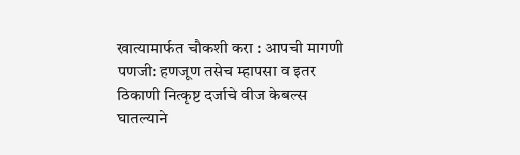खात्यामार्फत चौकशी करा : आपची मागणी
पणजी: हणजूण तसेच म्हापसा व इतर ठिकाणी नित्कृष्ट दर्जाचे वीज केबल्स घातल्याने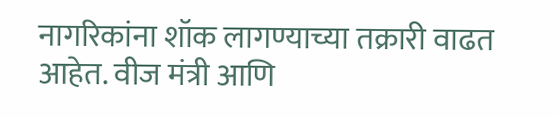नागरिकांना शॉक लागण्याच्या तक्रारी वाढत आहेत. वीज मंत्री आणि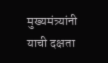मुख्यमंत्र्यांनी याची दक्षता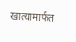खात्यामार्फत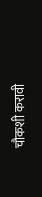चौकशी करावी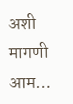अशी मागणी आम…